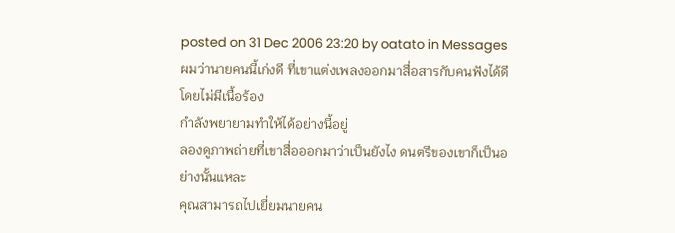posted on 31 Dec 2006 23:20 by oatato in Messages
ผมว่านายคนนี้เก่งดี ที่เขาแต่งเพลงออกมาสื่อสารกับคนฟังได้ดีโดยไม่มีเนื้อร้อง
กำลังพยายามทำให้ได้อย่างนี้อยู่
ลองดูภาพถ่ายที่เขาสื่อออกมาว่าเป็นยังไง ดนตรีของเขาก็เป็นอย่างนั้นแหละ
คุณสามารถไปเยี่ยมนายคน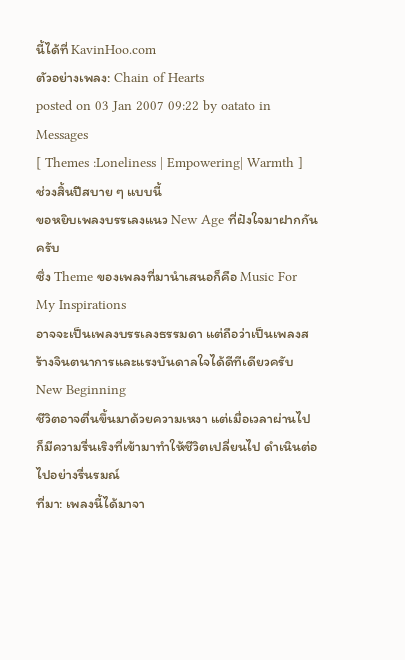นี้ได้ที่ KavinHoo.com
ตัวอย่างเพลง: Chain of Hearts
posted on 03 Jan 2007 09:22 by oatato in Messages
[ Themes :Loneliness | Empowering| Warmth ]
ช่วงสิ้นปีสบาย ๆ แบบนี้
ขอหยิบเพลงบรรเลงแนว New Age ที่ฝังใจมาฝากกันครับ
ซึ่ง Theme ของเพลงที่มานำเสนอก็คือ Music For My Inspirations
อาจจะเป็นเพลงบรรเลงธรรมดา แต่ถือว่าเป็นเพลงสร้างจินตนาการและแรงบันดาลใจได้ดีทีเดียวครับ
New Beginning
ชีวิตอาจตื่นขึ้นมาด้วยความเหงา แต่เมื่อเวลาผ่านไป ก็มีความรื่นเริงที่เข้ามาทำให้ชีวิตเปลี่ยนไป ดำเนินต่อไปอย่างรื่นรมณ์
ที่มา: เพลงนี้ได้มาจา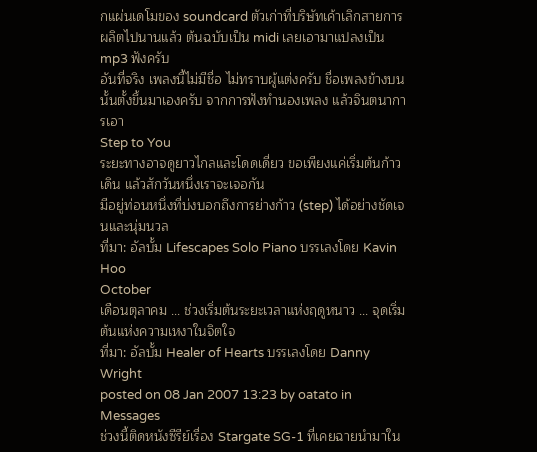กแผ่นเดโมของ soundcard ตัวเก่าที่บริษัทเค้าเลิกสายการผลิตไปนานแล้ว ต้นฉบับเป็น midi เลยเอามาแปลงเป็น mp3 ฟังครับ
อันที่จริง เพลงนี้ไม่มีชื่อ ไม่ทราบผู้แต่งครับ ชื่อเพลงข้างบนนั้นตั้งขึ้นมาเองครับ จากการฟังทำนองเพลง แล้วจินตนาการเอา
Step to You
ระยะทางอาจดูยาวไกลและโดดเดี่ยว ขอเพียงแค่เริ่มต้นก้าวเดิน แล้วสักวันหนึ่งเราจะเจอกัน
มีอยู่ท่อนหนึ่งที่บ่งบอกถึงการย่างก้าว (step) ได้อย่างชัดเจนและนุ่มนวล
ที่มา: อัลบั้ม Lifescapes Solo Piano บรรเลงโดย Kavin Hoo
October
เดือนตุลาคม ... ช่วงเริ่มต้นระยะเวลาแห่งฤดูหนาว ... จุดเริ่มต้นแห่งความเหงาในจิตใจ
ที่มา: อัลบั้ม Healer of Hearts บรรเลงโดย Danny Wright
posted on 08 Jan 2007 13:23 by oatato in Messages
ช่วงนี้ติดหนังซีรีย์เรื่อง Stargate SG-1 ที่เคยฉายนำมาใน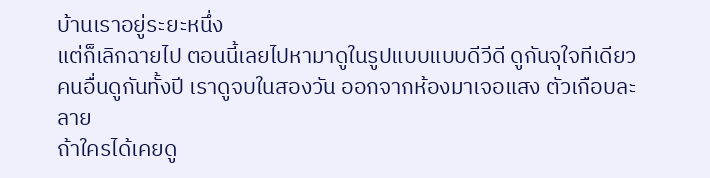บ้านเราอยู่ระยะหนึ่ง
แต่ก็เลิกฉายไป ตอนนี้เลยไปหามาดูในรูปแบบแบบดีวีดี ดูกันจุใจทีเดียว
คนอื่นดูกันทั้งปี เราดูจบในสองวัน ออกจากห้องมาเจอแสง ตัวเกือบละลาย
ถ้าใครได้เคยดู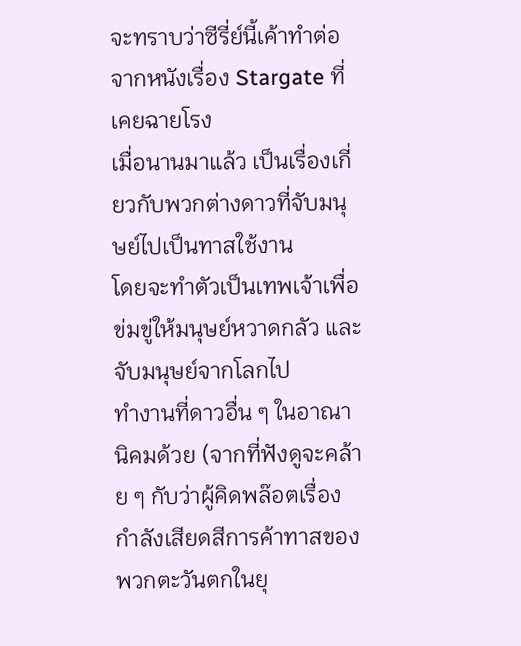จะทราบว่าซีรี่ย์นี้เค้าทำต่อจากหนังเรื่อง Stargate ที่เคยฉายโรง
เมื่อนานมาแล้ว เป็นเรื่องเกี่ยวกับพวกต่างดาวที่จับมนุษย์ไปเป็นทาสใช้งาน
โดยจะทำตัวเป็นเทพเจ้าเพื่อข่มขู่ให้มนุษย์หวาดกลัว และจับมนุษย์จากโลกไป
ทำงานที่ดาวอื่น ๆ ในอาณานิคมด้วย (จากที่ฟังดูจะคล้าย ๆ กับว่าผู้คิดพล๊อตเรื่อง
กำลังเสียดสีการค้าทาสของพวกตะวันตกในยุ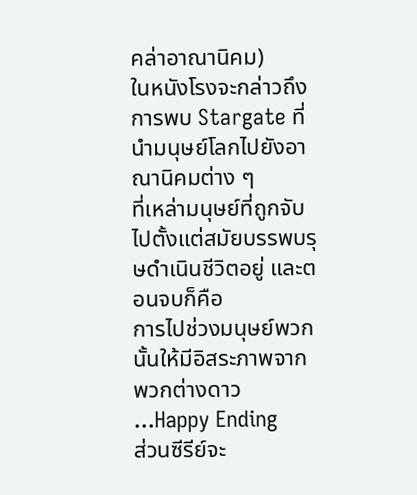คล่าอาณานิคม)
ในหนังโรงจะกล่าวถึงการพบ Stargate ที่นำมนุษย์โลกไปยังอาณานิคมต่าง ๆ
ที่เหล่ามนุษย์ที่ถูกจับไปตั้งแต่สมัยบรรพบรุษดำเนินชีวิตอยู่ และตอนจบก็คือ
การไปช่วงมนุษย์พวกนั้นให้มีอิสระภาพจากพวกต่างดาว ...Happy Ending
ส่วนซีรีย์จะ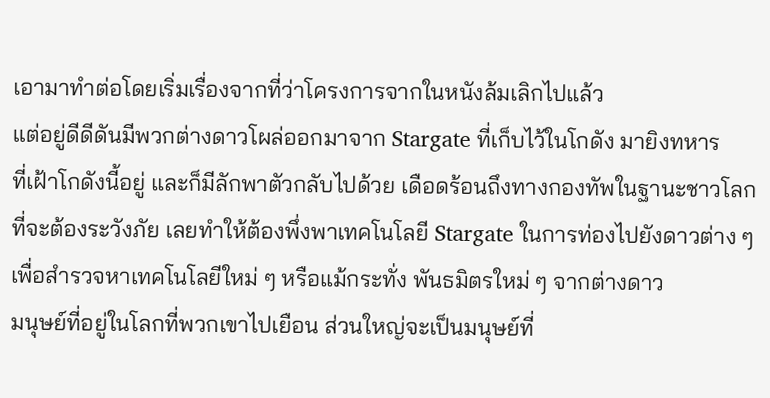เอามาทำต่อโดยเริ่มเรื่องจากที่ว่าโครงการจากในหนังล้มเลิกไปแล้ว
แต่อยู่ดีดีดันมีพวกต่างดาวโผล่ออกมาจาก Stargate ที่เก็บไว้ในโกดัง มายิงทหาร
ที่เฝ้าโกดังนี้อยู่ และก็มีลักพาตัวกลับไปด้วย เดือดร้อนถึงทางกองทัพในฐานะชาวโลก
ที่จะต้องระวังภัย เลยทำให้ต้องพึ่งพาเทคโนโลยี Stargate ในการท่องไปยังดาวต่าง ๆ
เพื่อสำรวจหาเทคโนโลยีใหม่ ๆ หรือแม้กระทั่ง พันธมิตรใหม่ ๆ จากต่างดาว
มนุษย์ที่อยู่ในโลกที่พวกเขาไปเยือน ส่วนใหญ่จะเป็นมนุษย์ที่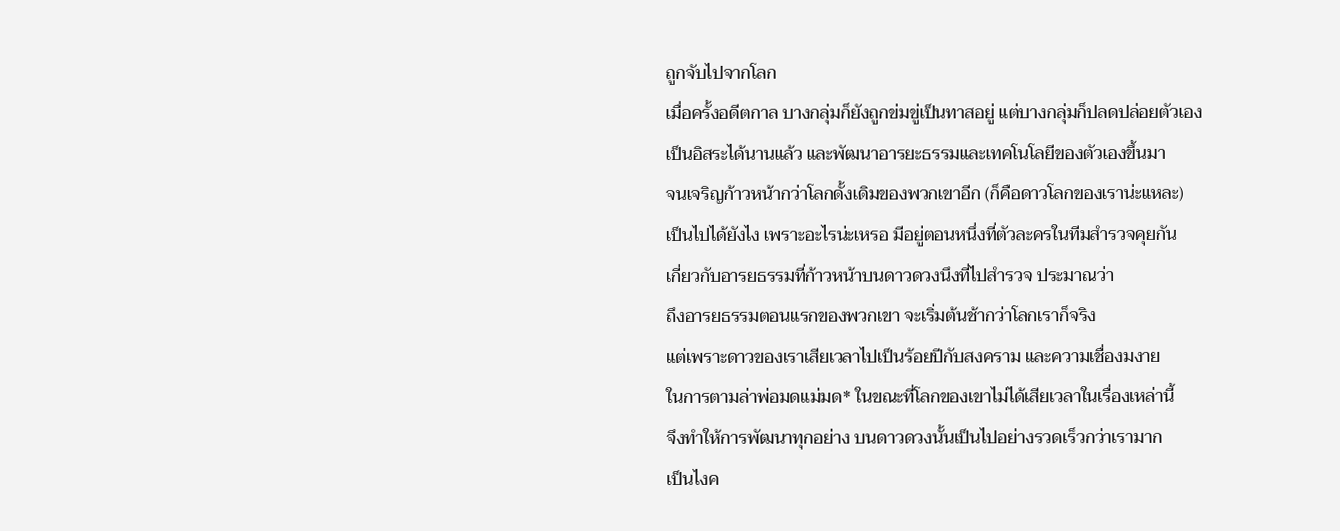ถูกจับไปจากโลก
เมื่อครั้งอดีตกาล บางกลุ่มก็ยังถูกข่มขู่เป็นทาสอยู่ แต่บางกลุ่มก็ปลดปล่อยตัวเอง
เป็นอิสระได้นานแล้ว และพัฒนาอารยะธรรมและเทคโนโลยีของตัวเองขึ้นมา
จนเจริญก้าวหน้ากว่าโลกดั้งเดิมของพวกเขาอีก (ก็คือดาวโลกของเราน่ะแหละ)
เป็นไปได้ยังไง เพราะอะไรน่ะเหรอ มีอยู่ตอนหนึ่งที่ตัวละครในทีมสำรวจคุยกัน
เกี่ยวกับอารยธรรมที่ก้าวหน้าบนดาวดวงนึงที่ไปสำรวจ ประมาณว่า
ถึงอารยธรรมตอนแรกของพวกเขา จะเริ่มต้นช้ากว่าโลกเราก็จริง
แต่เพราะดาวของเราเสียเวลาไปเป็นร้อยปีกับสงคราม และความเชื่องมงาย
ในการตามล่าพ่อมดแม่มด* ในขณะที่โลกของเขาไม่ได้เสียเวลาในเรื่องเหล่านี้
จึงทำให้การพัฒนาทุกอย่าง บนดาวดวงนั้นเป็นไปอย่างรวดเร็วกว่าเรามาก
เป็นไงค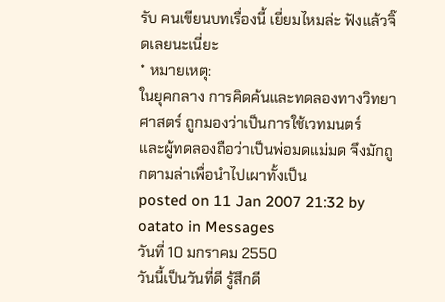รับ คนเขียนบทเรื่องนี้ เยี่ยมไหมล่ะ ฟังแล้วจิ๊ดเลยนะเนี่ยะ
* หมายเหตุ:
ในยุคกลาง การคิดค้นและทดลองทางวิทยาศาสตร์ ถูกมองว่าเป็นการใช้เวทมนตร์
และผู้ทดลองถือว่าเป็นพ่อมดแม่มด จึงมักถูกตามล่าเพื่อนำไปเผาทั้งเป็น
posted on 11 Jan 2007 21:32 by oatato in Messages
วันที่ 10 มกราคม 2550
วันนี้เป็นวันที่ดี รู้สึกดี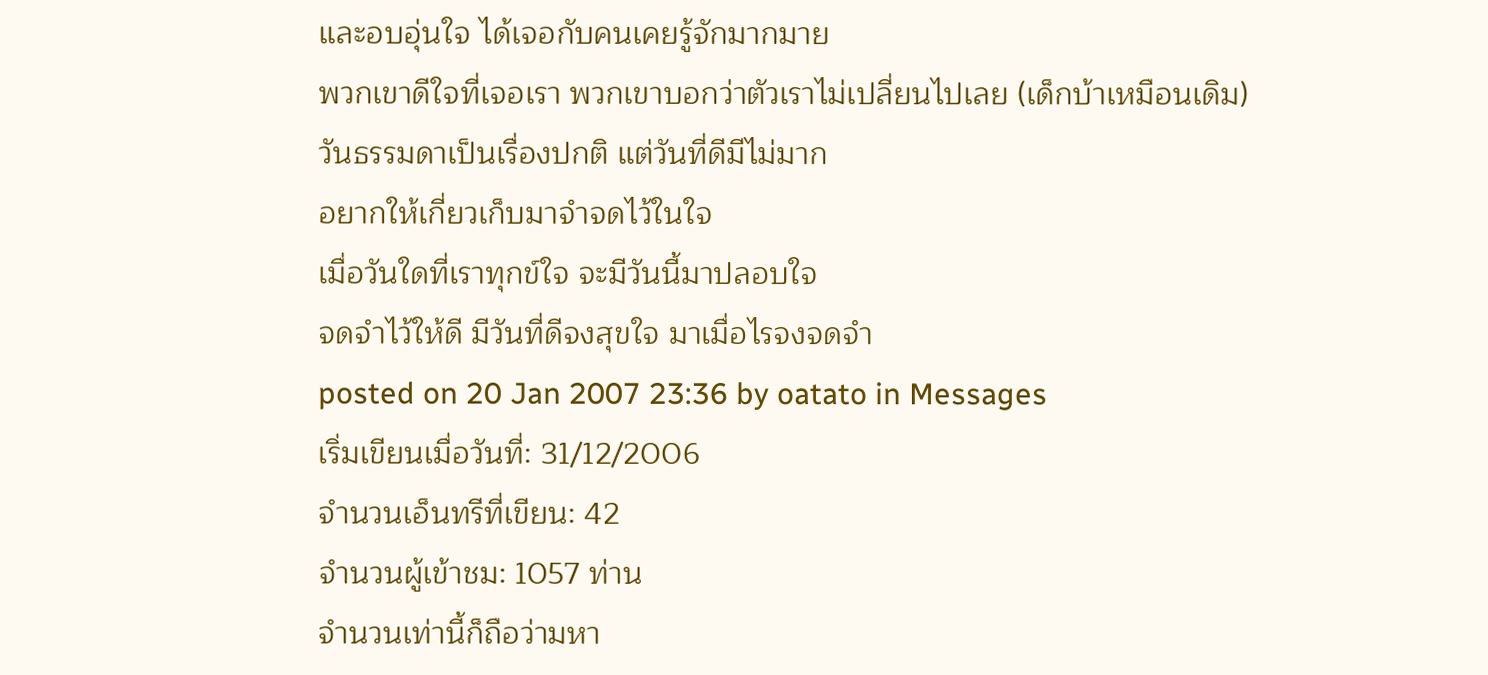และอบอุ่นใจ ได้เจอกับคนเคยรู้จักมากมาย
พวกเขาดีใจที่เจอเรา พวกเขาบอกว่าตัวเราไม่เปลี่ยนไปเลย (เด็กบ้าเหมือนเดิม)
วันธรรมดาเป็นเรื่องปกติ แต่วันที่ดีมีไม่มาก
อยากให้เกี่ยวเก็บมาจำจดไว้ในใจ
เมื่อวันใดที่เราทุกข์ใจ จะมีวันนี้มาปลอบใจ
จดจำไว้ให้ดี มีวันที่ดีจงสุขใจ มาเมื่อไรจงจดจำ
posted on 20 Jan 2007 23:36 by oatato in Messages
เริ่มเขียนเมื่อวันที่: 31/12/2006
จำนวนเอ็นทรีที่เขียน: 42
จำนวนผู้เข้าชม: 1057 ท่าน
จำนวนเท่านี้ก็ถือว่ามหา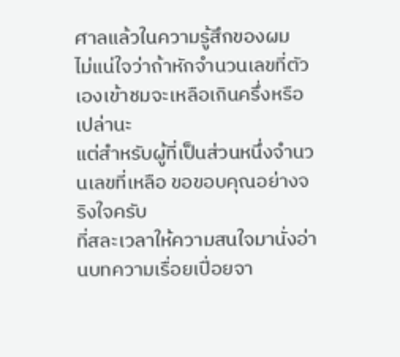ศาลแล้วในความรู้สึกของผม
ไม่แน่ใจว่าถ้าหักจำนวนเลขที่ตัวเองเข้าชมจะเหลือเกินครึ่งหรือเปล่านะ
แต่สำหรับผู้ที่เป็นส่วนหนึ่งจำนวนเลขที่เหลือ ขอขอบคุณอย่างจริงใจครับ
ที่สละเวลาให้ความสนใจมานั่งอ่านบทความเรื่อยเปื่อยจา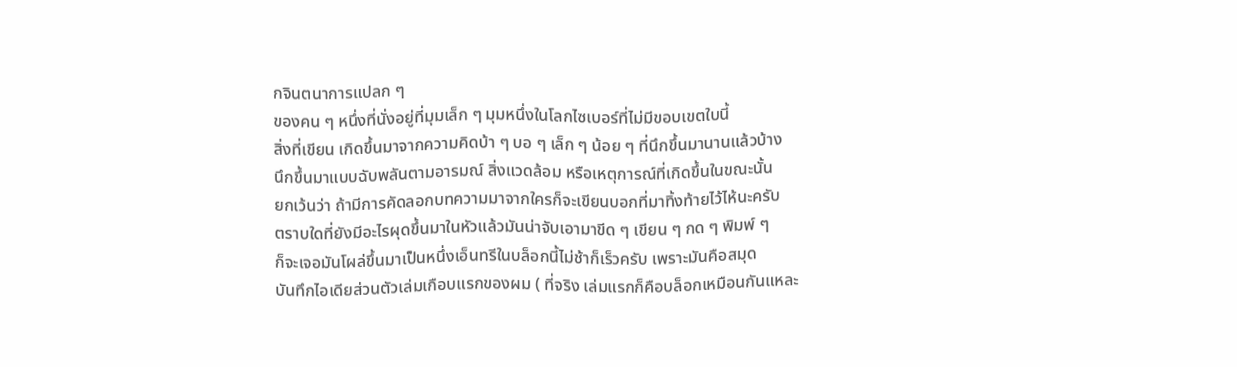กจินตนาการแปลก ๆ
ของคน ๆ หนึ่งที่นั่งอยู่ที่มุมเล็ก ๆ มุมหนึ่งในโลกไซเบอร์ที่ไม่มีขอบเขตใบนี้
สิ่งที่เขียน เกิดขึ้นมาจากความคิดบ้า ๆ บอ ๆ เล็ก ๆ น้อย ๆ ที่นึกขึ้นมานานแล้วบ้าง
นึกขึ้นมาแบบฉับพลันตามอารมณ์ สิ่งแวดล้อม หรือเหตุการณ์ที่เกิดขึ้นในขณะนั้น
ยกเว้นว่า ถ้ามีการคัดลอกบทความมาจากใครก็จะเขียนบอกที่มาทิ้งท้ายไว้ไห้นะครับ
ตราบใดที่ยังมีอะไรผุดขึ้นมาในหัวแล้วมันน่าจับเอามาขีด ๆ เขียน ๆ กด ๆ พิมพ์ ๆ
ก็จะเจอมันโผล่ขึ้นมาเป็นหนึ่งเอ็นทรีในบล็อกนี้ไม่ช้าก็เร็วครับ เพราะมันคือสมุด
บันทึกไอเดียส่วนตัวเล่มเกือบแรกของผม ( ที่จริง เล่มแรกก็คือบล็อกเหมือนกันแหละ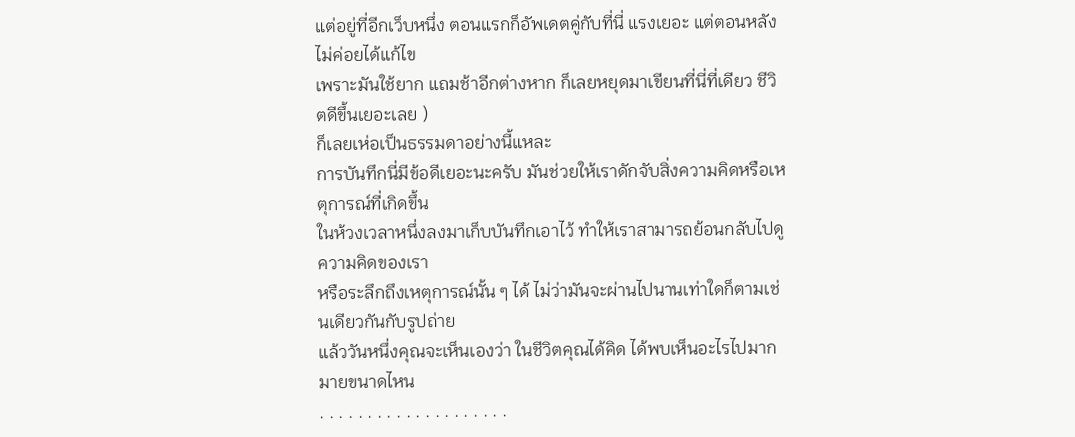แต่อยู่ที่อีกเว็บหนึ่ง ตอนแรกก็อัพเดตคู่กับที่นี่ แรงเยอะ แต่ตอนหลังไม่ค่อยได้แก้ไข
เพราะมันใช้ยาก แถมช้าอีกต่างหาก ก็เลยหยุดมาเขียนที่นี่ที่เดียว ชีวิตดีขึ้นเยอะเลย )
ก็เลยเห่อเป็นธรรมดาอย่างนี้แหละ
การบันทึกนี่มีข้อดีเยอะนะครับ มันช่วยให้เราดักจับสิ่งความคิดหรือเหตุการณ์ที่เกิดขึ้น
ในห้วงเวลาหนึ่งลงมาเก็บบันทึกเอาไว้ ทำให้เราสามารถย้อนกลับไปดูความคิดของเรา
หรือระลึกถึงเหตุการณ์นั้น ๆ ได้ ไม่ว่ามันจะผ่านไปนานเท่าใดก็ตามเช่นเดียวกันกับรูปถ่าย
แล้ววันหนึ่งคุณจะเห็นเองว่า ในชีวิตคุณได้คิด ได้พบเห็นอะไรไปมากมายขนาดไหน
. . . . . . . . . . . . . . . . . . . .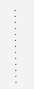. . . . . . . . . . . . .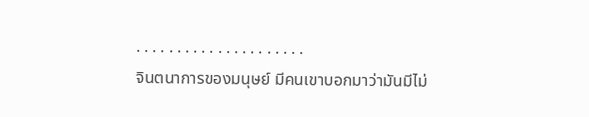. . . . . . . . . . . . . . . . . . . . .
จินตนาการของมนุษย์ มีคนเขาบอกมาว่ามันมีไม่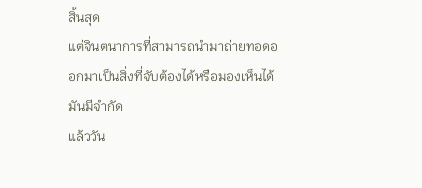สิ้นสุด
แต่จินตนาการที่สามารถนำมาถ่ายทอดออกมาเป็นสิ่งที่จับต้องได้หรือมองเห็นได้ มันมีจำกัด
แล้ววัน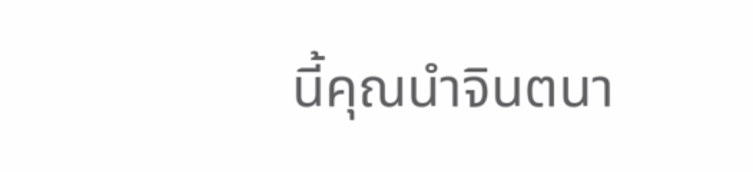นี้คุณนำจินตนา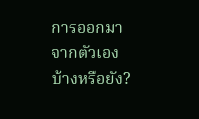การออกมาจากตัวเองบ้างหรือยัง?